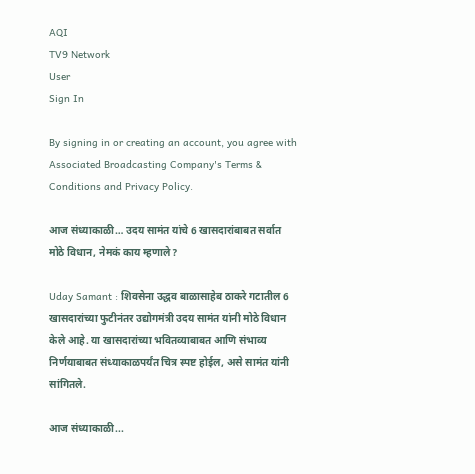AQI
TV9 Network
User
Sign In

By signing in or creating an account, you agree with Associated Broadcasting Company's Terms & Conditions and Privacy Policy.

आज संध्याकाळी… उदय सामंत यांचे 6 खासदारांबाबत सर्वात मोठे विधान, नेमकं काय म्हणाले?

Uday Samant : शिवसेना उद्धव बाळासाहेब ठाकरे गटातील 6 खासदारांच्या फुटीनंतर उद्योगमंत्री उदय सामंत यांनी मोठे विधान केले आहे. या खासदारांच्या भवितव्याबाबत आणि संभाव्य निर्णयाबाबत संध्याकाळपर्यंत चित्र स्पष्ट होईल, असे सामंत यांनी सांगितले.

आज संध्याकाळी...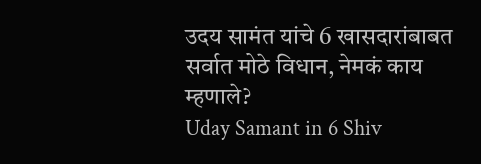उदय सामंत यांचे 6 खासदारांबाबत सर्वात मोठे विधान, नेमकं काय म्हणाले?
Uday Samant in 6 Shiv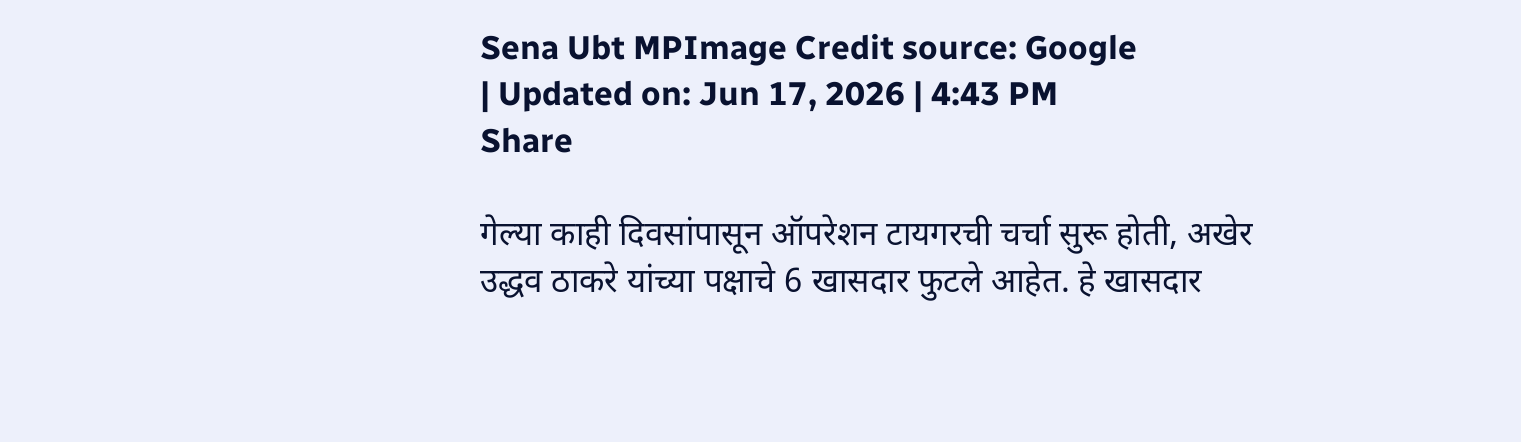Sena Ubt MPImage Credit source: Google
| Updated on: Jun 17, 2026 | 4:43 PM
Share

गेल्या काही दिवसांपासून ऑपरेशन टायगरची चर्चा सुरू होती, अखेर उद्धव ठाकरे यांच्या पक्षाचे 6 खासदार फुटले आहेत. हे खासदार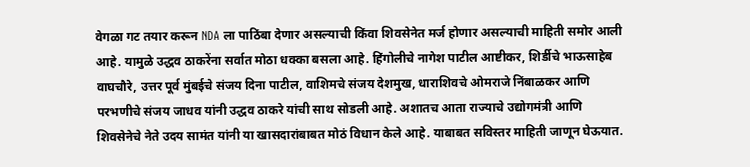वेगळा गट तयार करून NDA ला पाठिंबा देणार असल्याची किंवा शिवसेनेत मर्ज होणार असल्याची माहिती समोर आली आहे. यामुळे उद्धव ठाकरेंना सर्वात मोठा धक्का बसला आहे. हिंगोलीचे नागेश पाटील आष्टीकर, शिर्डीचे भाऊसाहेब वाघचौरे, उत्तर पूर्व मुंबईचे संजय दिना पाटील, वाशिमचे संजय देशमुख, धाराशिवचे ओमराजे निंबाळकर आणि परभणीचे संजय जाधव यांनी उद्धव ठाकरे यांची साथ सोडली आहे. अशातच आता राज्याचे उद्योगमंत्री आणि शिवसेनेचे नेते उदय सामंत यांनी या खासदारांबाबत मोठं विधान केले आहे. याबाबत सविस्तर माहिती जाणून घेऊयात.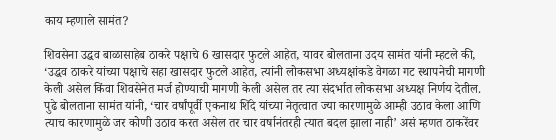काय म्हणाले सामंत?

शिवसेना उद्धव बाळासाहेब ठाकरे पक्षाचे 6 खासदार फुटले आहेत, यावर बोलताना उदय सामंत यांनी म्हटले की, ‘उद्धव ठाकरे यांच्या पक्षाचे सहा खासदार फुटले आहेत, त्यांनी लोकसभा अध्यक्षांकडे वेगळा गट स्थापनेची मागणी केली असेल किंवा शिवसेनेत मर्ज होण्याची मागणी केली असेल तर त्या संदर्भात लोकसभा अध्यक्ष निर्णय देतील. पुढे बोलताना सामंत यांनी, ‘चार वर्षांपूर्वी एकनाथ शिंदे यांच्या नेतृत्वात ज्या कारणामुळे आम्ही उठाव केला आणि त्याच कारणामुळे जर कोणी उठाव करत असेल तर चार वर्षानंतरही त्यात बदल झाला नाही’ असं म्हणत ठाकरेंवर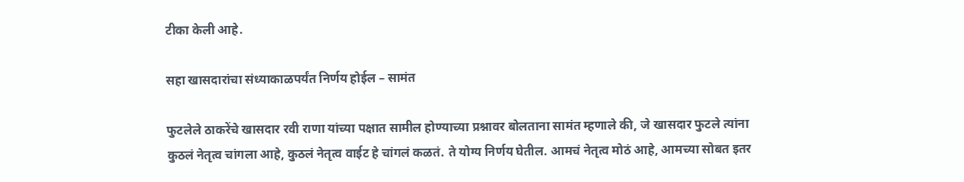टीका केली आहे.

सहा खासदारांचा संध्याकाळपर्यंत निर्णय होईल – सामंत

फुटलेले ठाकरेंचे खासदार रवी राणा यांच्या पक्षात सामील होण्याच्या प्रश्नावर बोलताना सामंत म्हणाले की, जे खासदार फुटले त्यांना कुठलं नेतृत्व चांगला आहे, कुठलं नेतृत्व वाईट हे चांगलं कळतं. ते योग्य निर्णय घेतील. आमचं नेतृत्व मोठं आहे, आमच्या सोबत इतर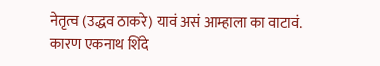नेतृत्व (उद्धव ठाकरे) यावं असं आम्हाला का वाटावं. कारण एकनाथ शिंदे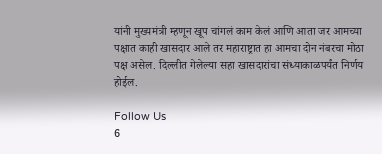यांनी मुख्यमंत्री म्हणून खूप चांगलं काम केलं आणि आता जर आमच्या पक्षात काही खासदार आले तर महाराष्ट्रात हा आमचा दोन नंबरचा मोठा पक्ष असेल. दिल्लीत गेलेल्या सहा खासदारांचा संध्याकाळपर्यंत निर्णय होईल.

Follow Us
6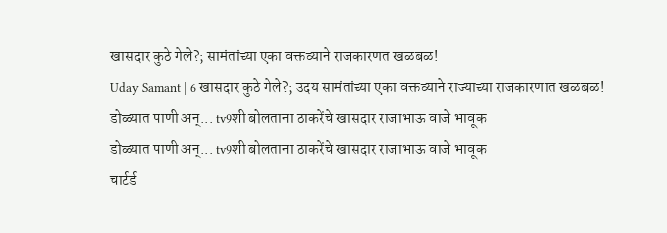खासदार कुठे गेले?; सामंतांच्या एका वक्तव्याने राजकारणत खळबळ!
Uday Samant | 6 खासदार कुठे गेले?; उदय सामंतांच्या एका वक्तव्याने राज्याच्या राजकारणात खळबळ!
डोळ्यात पाणी अन्... tv9शी बोलताना ठाकरेंचे खासदार राजाभाऊ वाजे भावूक
डोळ्यात पाणी अन्... tv9शी बोलताना ठाकरेंचे खासदार राजाभाऊ वाजे भावूक
चार्टर्ड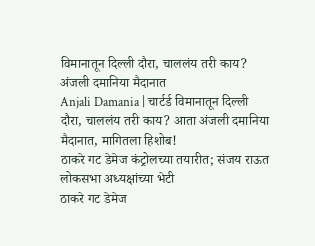विमानातून दिल्ली दौरा, चाललंय तरी काय? अंजली दमानिया मैदानात
Anjali Damania | चार्टर्ड विमानातून दिल्ली दौरा, चाललंय तरी काय? आता अंजली दमानिया मैदानात, मागितला हिशोब!
ठाकरे गट डेमेज कंट्रोलच्या तयारीत; संजय राऊत लोकसभा अध्यक्षांच्या भेटी
ठाकरे गट डेमेज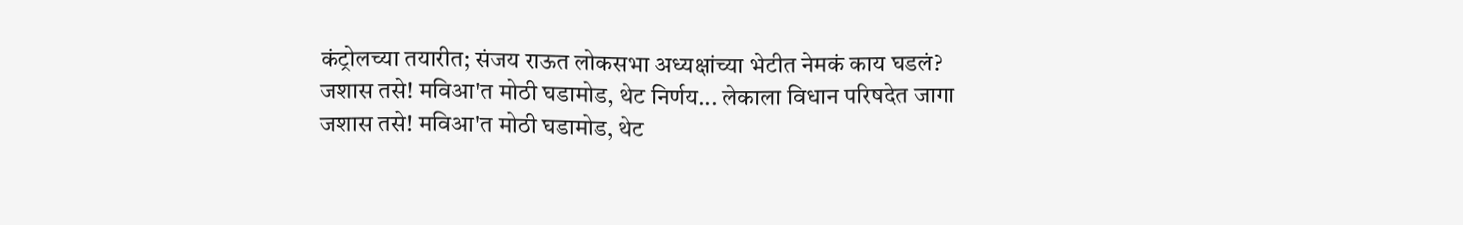कंट्रोलच्या तयारीत; संजय राऊत लोकसभा अध्यक्षांच्या भेटीत नेमकं काय घडलं?
जशास तसे! मविआ'त मोठी घडामोड, थेट निर्णय... लेकाला विधान परिषदेत जागा
जशास तसे! मविआ'त मोठी घडामोड, थेट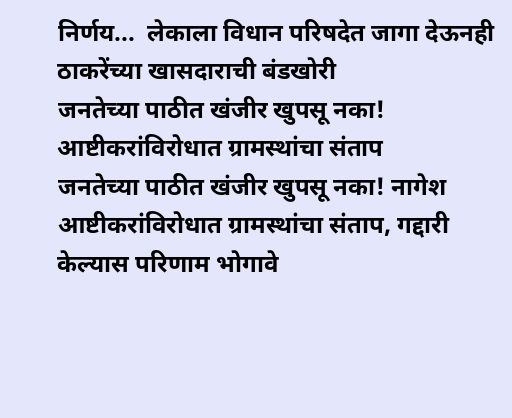निर्णय...  लेकाला विधान परिषदेत जागा देऊनही ठाकरेंच्या खासदाराची बंडखोरी
जनतेच्या पाठीत खंजीर खुपसू नका! आष्टीकरांविरोधात ग्रामस्थांचा संताप
जनतेच्या पाठीत खंजीर खुपसू नका! नागेश आष्टीकरांविरोधात ग्रामस्थांचा संताप, गद्दारी केल्यास परिणाम भोगावे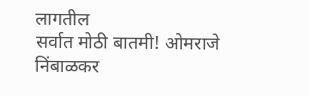लागतील
सर्वात मोठी बातमी! ओमराजे निंबाळकर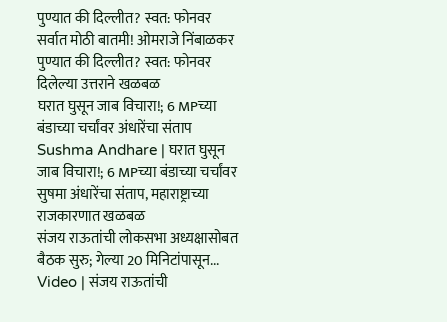पुण्यात की दिल्लीत? स्वत: फोनवर
सर्वात मोठी बातमी! ओमराजे निंबाळकर पुण्यात की दिल्लीत? स्वत: फोनवर दिलेल्या उत्तराने खळबळ
घरात घुसून जाब विचारा!; 6 MPच्या बंडाच्या चर्चांवर अंधारेंचा संताप
Sushma Andhare | घरात घुसून जाब विचारा!; 6 MPच्या बंडाच्या चर्चांवर सुषमा अंधारेंचा संताप, महाराष्ट्राच्या राजकारणात खळबळ
संजय राऊतांची लोकसभा अध्यक्षासोबत बैठक सुरु; गेल्या 20 मिनिटांपासून...
Video | संजय राऊतांची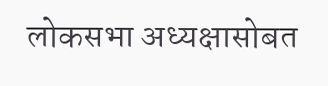लोकसभा अध्यक्षासोबत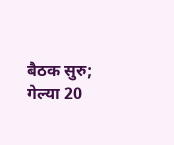बैठक सुरु; गेल्या 20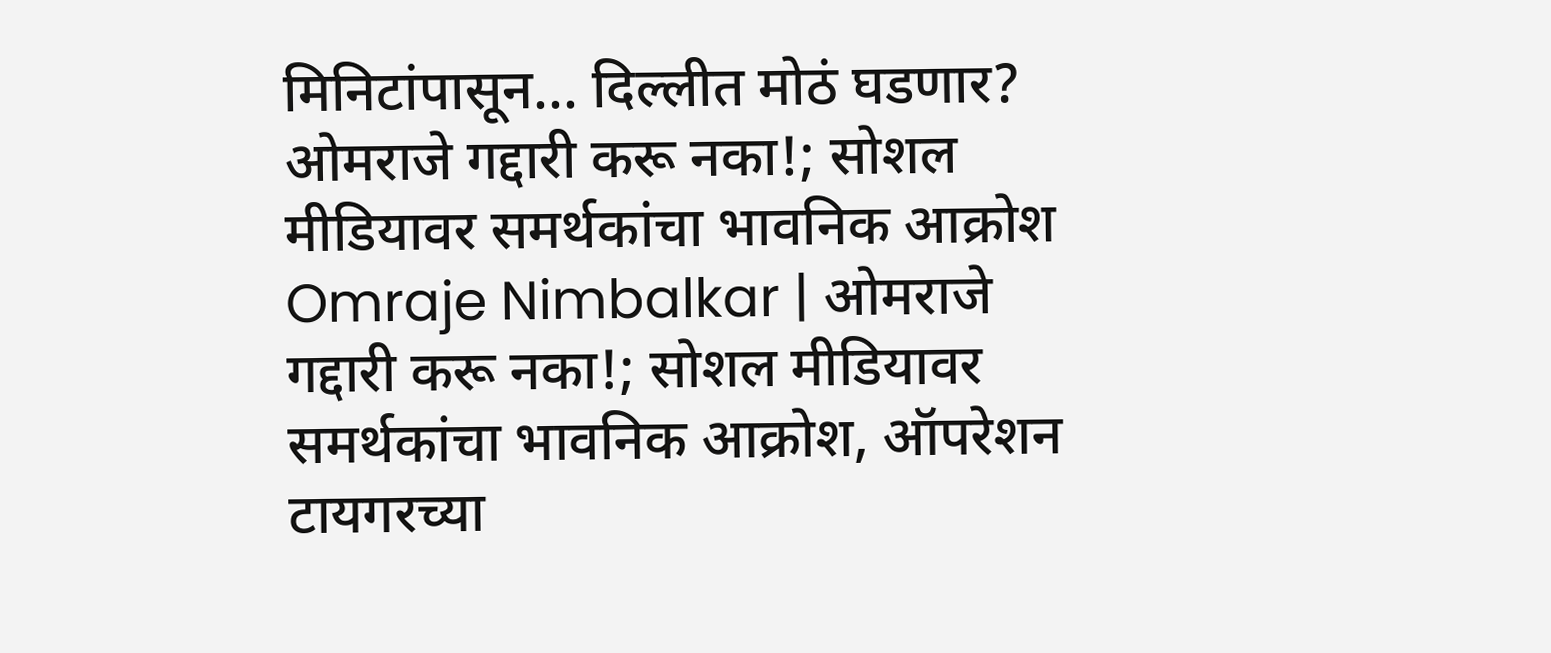मिनिटांपासून... दिल्लीत मोठं घडणार?
ओमराजे गद्दारी करू नका!; सोशल मीडियावर समर्थकांचा भावनिक आक्रोश
Omraje Nimbalkar | ओमराजे गद्दारी करू नका!; सोशल मीडियावर समर्थकांचा भावनिक आक्रोश, ऑपरेशन टायगरच्या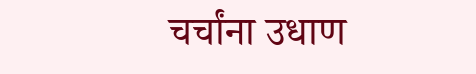चर्चांना उधाण